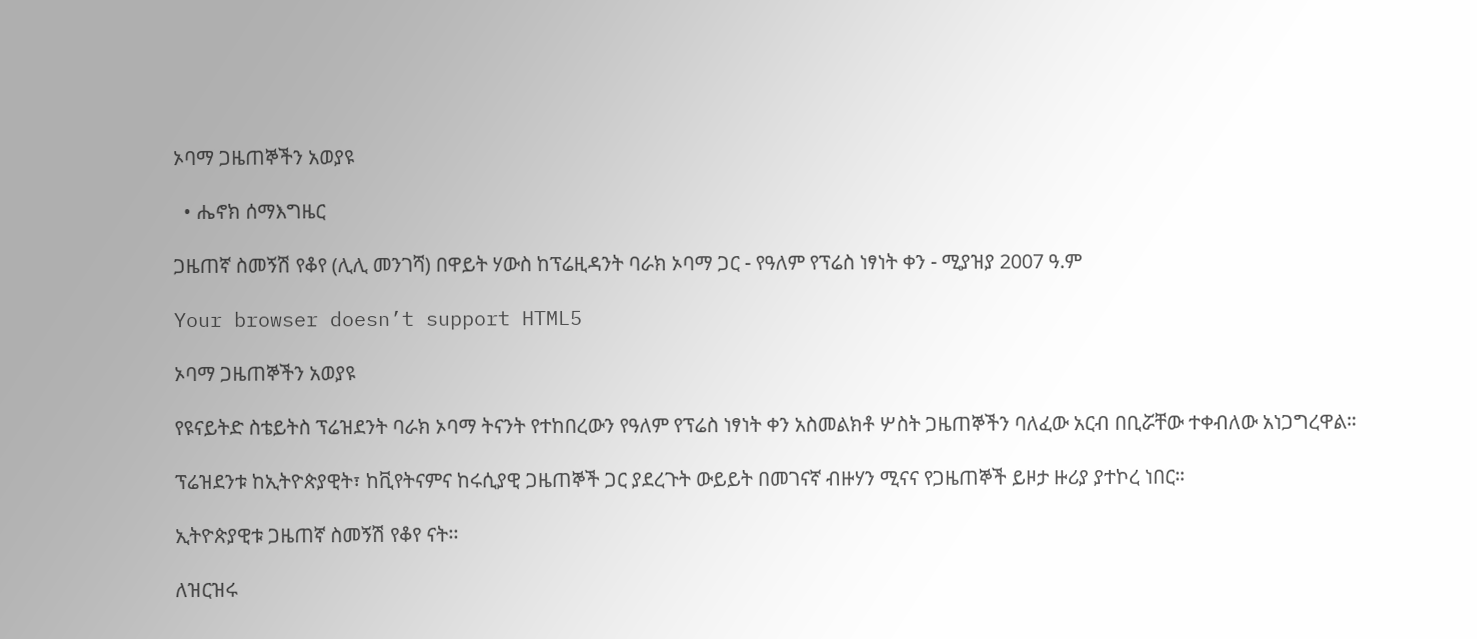ኦባማ ጋዜጠኞችን አወያዩ

  • ሔኖክ ሰማእግዜር

ጋዜጠኛ ስመኝሽ የቆየ (ሊሊ መንገሻ) በዋይት ሃውስ ከፕሬዚዳንት ባራክ ኦባማ ጋር - የዓለም የፕሬስ ነፃነት ቀን - ሚያዝያ 2007 ዓ.ም

Your browser doesn’t support HTML5

ኦባማ ጋዜጠኞችን አወያዩ

የዩናይትድ ስቴይትስ ፕሬዝደንት ባራክ ኦባማ ትናንት የተከበረውን የዓለም የፕሬስ ነፃነት ቀን አስመልክቶ ሦስት ጋዜጠኞችን ባለፈው አርብ በቢሯቸው ተቀብለው አነጋግረዋል።

ፕሬዝደንቱ ከኢትዮጵያዊት፣ ከቪየትናምና ከሩሲያዊ ጋዜጠኞች ጋር ያደረጉት ውይይት በመገናኛ ብዙሃን ሚናና የጋዜጠኞች ይዞታ ዙሪያ ያተኮረ ነበር።

ኢትዮጵያዊቱ ጋዜጠኛ ስመኝሽ የቆየ ናት፡፡

ለዝርዝሩ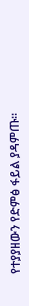የተያያዘውን የድምፅ ፋይል ያዳምጡ፡፡